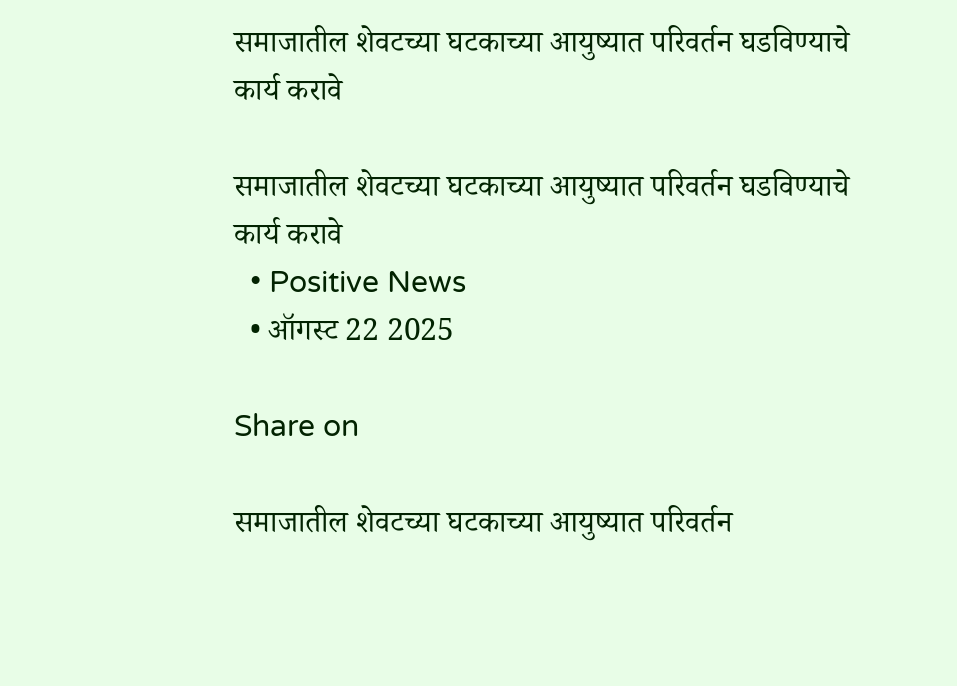समाजातील शेवटच्या घटकाच्या आयुष्यात परिवर्तन घडविण्याचे कार्य करावे

समाजातील शेवटच्या घटकाच्या आयुष्यात परिवर्तन घडविण्याचे कार्य करावे
  • Positive News
  • ऑगस्ट 22 2025

Share on

समाजातील शेवटच्या घटकाच्या आयुष्यात परिवर्तन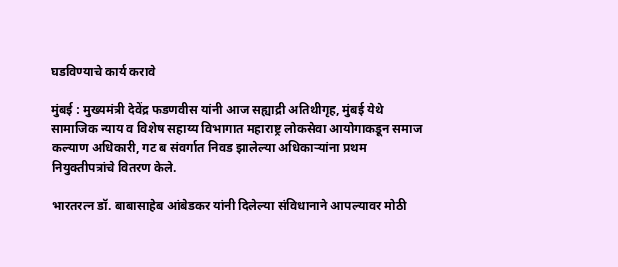घडविण्याचे कार्य करावे

मुंबई : मुख्यमंत्री देवेंद्र फडणवीस यांनी आज सह्याद्री अतिथीगृह, मुंबई येथे सामाजिक न्याय व विशेष सहाय्य विभागात महाराष्ट्र लोकसेवा आयोगाकडून समाज कल्याण अधिकारी, गट ब संवर्गात निवड झालेल्या अधिकाऱ्यांना प्रथम नियुक्तीपत्रांचे वितरण केले.

भारतरत्न डॉ. बाबासाहेब आंबेडकर यांनी दिलेल्या संविधानाने आपल्यावर मोठी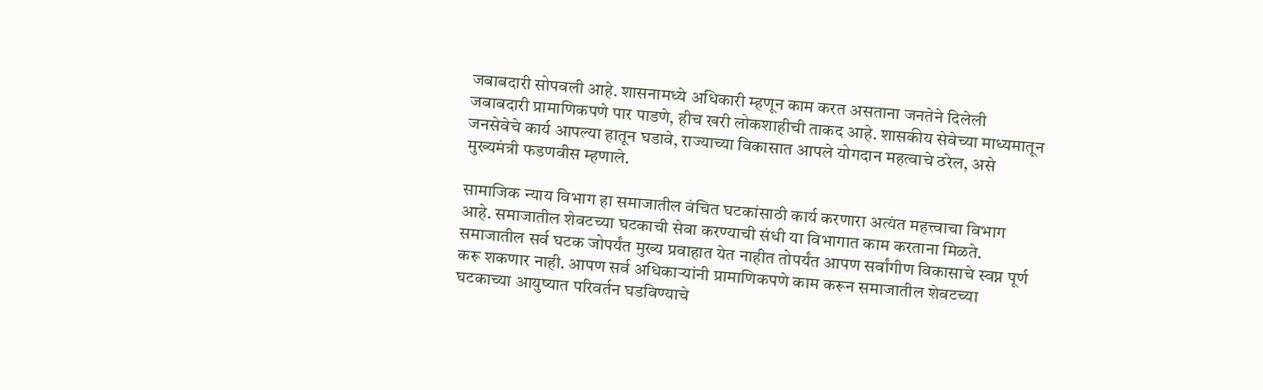जबाबदारी सोपवली आहे. शासनामध्ये अधिकारी म्हणून काम करत असताना जनतेने दिलेली जबाबदारी प्रामाणिकपणे पार पाडणे, हीच खरी लोकशाहीची ताकद आहे. शासकीय सेवेच्या माध्यमातून जनसेवेचे कार्य आपल्या हातून घडावे, राज्याच्या विकासात आपले योगदान महत्वाचे ठरेल, असे मुख्यमंत्री फडणवीस म्हणाले.

सामाजिक न्याय विभाग हा समाजातील वंचित घटकांसाठी कार्य करणारा अत्यंत महत्त्वाचा विभाग आहे. समाजातील शेवटच्या घटकाची सेवा करण्याची संधी या विभागात काम करताना मिळते. समाजातील सर्व घटक जोपर्यंत मुख्य प्रवाहात येत नाहीत तोपर्यंत आपण सर्वांगीण विकासाचे स्वप्न पूर्ण करू शकणार नाही. आपण सर्व अधिकाऱ्यांनी प्रामाणिकपणे काम करून समाजातील शेवटच्या घटकाच्या आयुष्यात परिवर्तन घडविण्याचे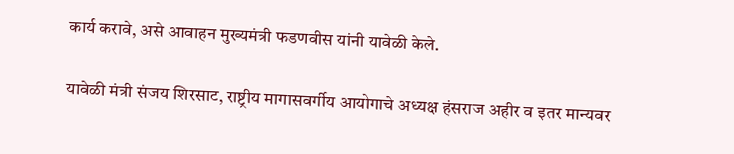कार्य करावे, असे आवाहन मुख्यमंत्री फडणवीस यांनी यावेळी केले.

यावेळी मंत्री संजय शिरसाट, राष्ट्रीय मागासवर्गीय आयोगाचे अध्यक्ष हंसराज अहीर व इतर मान्यवर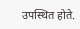उपस्थित होते.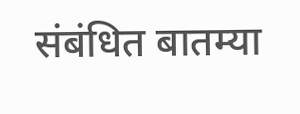संबंधित बातम्या